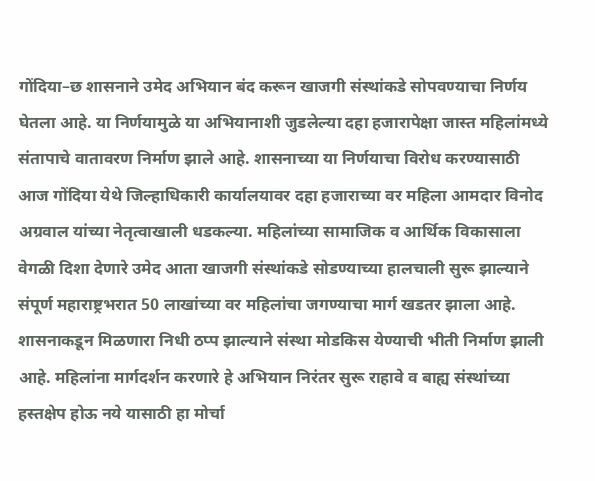गोंदिया–छ शासनाने उमेद अभियान बंद करून खाजगी संस्थांकडे सोपवण्याचा निर्णय घेतला आहे. या निर्णयामुळे या अभियानाशी जुडलेल्या दहा हजारापेक्षा जास्त महिलांमध्ये संतापाचे वातावरण निर्माण झाले आहे. शासनाच्या या निर्णयाचा विरोध करण्यासाठी आज गोंदिया येथे जिल्हाधिकारी कार्यालयावर दहा हजाराच्या वर महिला आमदार विनोद अग्रवाल यांच्या नेतृत्वाखाली धडकल्या. महिलांच्या सामाजिक व आर्थिक विकासाला वेगळी दिशा देणारे उमेद आता खाजगी संस्थांकडे सोडण्याच्या हालचाली सुरू झाल्याने संपूर्ण महाराष्ट्रभरात 50 लाखांच्या वर महिलांचा जगण्याचा मार्ग खडतर झाला आहे. शासनाकडून मिळणारा निधी ठप्प झाल्याने संस्था मोडकिस येण्याची भीती निर्माण झाली आहे. महिलांना मार्गदर्शन करणारे हे अभियान निरंतर सुरू राहावे व बाह्य संस्थांच्या हस्तक्षेप होऊ नये यासाठी हा मोर्चा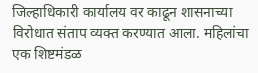जिल्हाधिकारी कार्यालय वर काढून शासनाच्या विरोधात संताप व्यक्त करण्यात आला. महिलांचा एक शिष्टमंडळ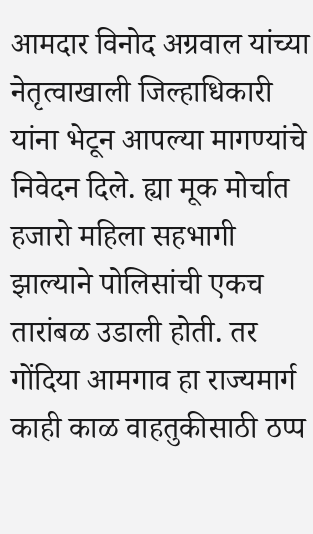आमदार विनोद अग्रवाल यांच्या नेतृत्वाखाली जिल्हाधिकारी यांना भेटून आपल्या मागण्यांचे निवेदन दिले. ह्या मूक मोर्चात हजारो महिला सहभागी झाल्याने पोलिसांची एकच तारांबळ उडाली होती. तर गोंदिया आमगाव हा राज्यमार्ग काही काळ वाहतुकीसाठी ठप्प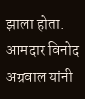झाला होता. आमदार विनोद अग्रवाल यांनी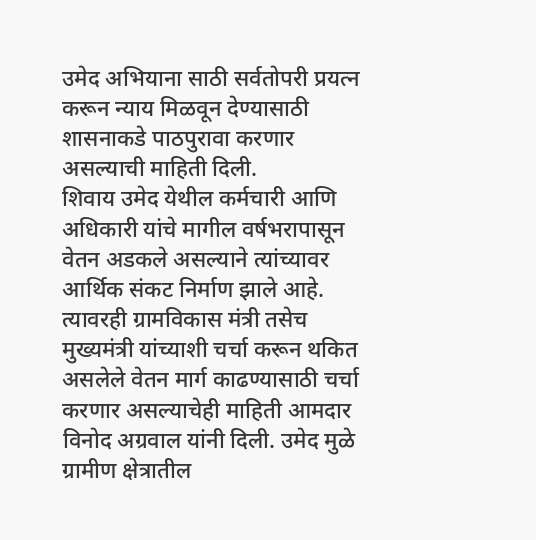उमेद अभियाना साठी सर्वतोपरी प्रयत्न करून न्याय मिळवून देण्यासाठी शासनाकडे पाठपुरावा करणार असल्याची माहिती दिली.
शिवाय उमेद येथील कर्मचारी आणि अधिकारी यांचे मागील वर्षभरापासून वेतन अडकले असल्याने त्यांच्यावर आर्थिक संकट निर्माण झाले आहे. त्यावरही ग्रामविकास मंत्री तसेच मुख्यमंत्री यांच्याशी चर्चा करून थकित असलेले वेतन मार्ग काढण्यासाठी चर्चा करणार असल्याचेही माहिती आमदार विनोद अग्रवाल यांनी दिली. उमेद मुळे ग्रामीण क्षेत्रातील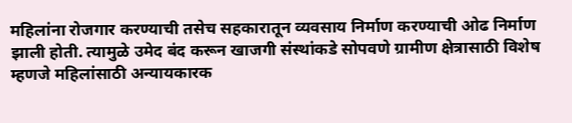महिलांना रोजगार करण्याची तसेच सहकारातून व्यवसाय निर्माण करण्याची ओढ निर्माण झाली होती. त्यामुळे उमेद बंद करून खाजगी संस्थांकडे सोपवणे ग्रामीण क्षेत्रासाठी विशेष म्हणजे महिलांसाठी अन्यायकारक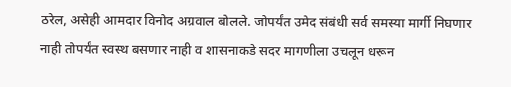ठरेल, असेही आमदार विनोद अग्रवाल बोलले. जोपर्यंत उमेद संबंधी सर्व समस्या मार्गी निघणार नाही तोपर्यंत स्वस्थ बसणार नाही व शासनाकडे सदर मागणीला उचलून धरून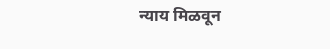न्याय मिळवून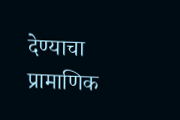देण्याचा प्रामाणिक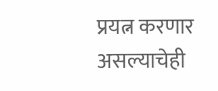प्रयत्न करणार असल्याचेही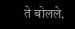ते बोलले.